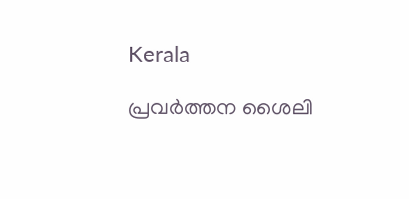Kerala

പ്രവര്‍ത്തന ശൈലി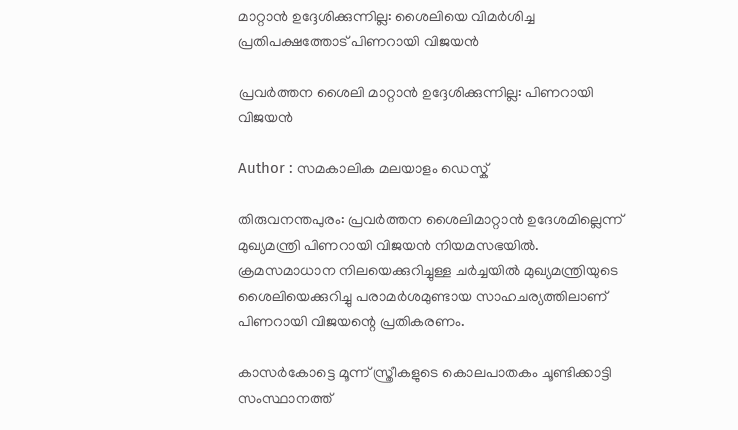മാറ്റാന്‍ ഉദ്ദേശിക്കുന്നില്ല: ശൈലിയെ വിമര്‍ശിച്ച പ്രതിപക്ഷത്തോട്‌ പിണറായി വിജയന്‍

പ്രവര്‍ത്തന ശൈലി മാറ്റാന്‍ ഉദ്ദേശിക്കുന്നില്ല: പിണറായി വിജയന്‍

Author : സമകാലിക മലയാളം ഡെസ്ക്

തിരുവനന്തപുരം: പ്രവര്‍ത്തന ശൈലിമാറ്റാന്‍ ഉദേശമില്ലെന്ന് മുഖ്യമന്ത്രി പിണറായി വിജയന്‍ നിയമസഭയില്‍. ക്രമസമാധാന നിലയെക്കുറിച്ചുള്ള ചര്‍ച്ചയില്‍ മുഖ്യമന്ത്രിയുടെ ശൈലിയെക്കുറിച്ചു പരാമര്‍ശമുണ്ടായ സാഹചര്യത്തിലാണ് പിണറായി വിജയന്റെ പ്രതികരണം.

കാസര്‍കോട്ടെ മൂന്ന് സ്ത്രീകളുടെ കൊലപാതകം ചൂണ്ടിക്കാട്ടി സംസ്ഥാനത്ത്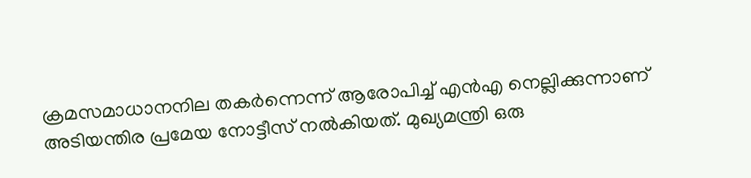ക്രമസമാധാനനില തകര്‍ന്നെന്ന് ആരോപിച്ച് എന്‍എ നെല്ലിക്കുന്നാണ് അടിയന്തിര പ്രമേയ നോട്ടീസ് നല്‍കിയത്. മുഖ്യമന്ത്രി ഒരു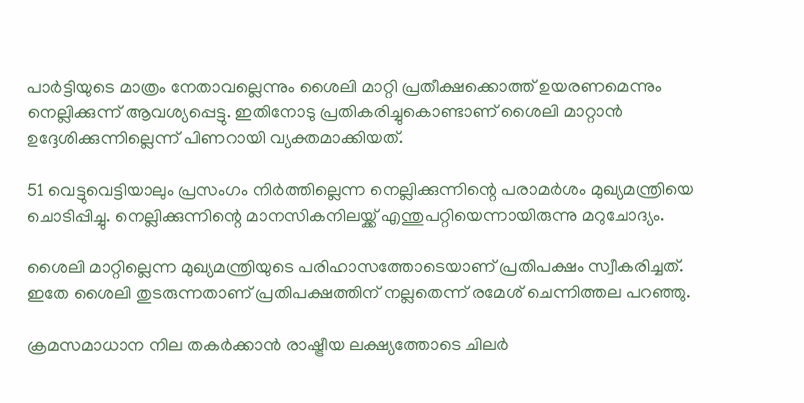പാര്‍ട്ടിയുടെ മാത്രം നേതാവല്ലെന്നും ശൈലി മാറ്റി പ്രതീക്ഷക്കൊത്ത് ഉയരണമെന്നും നെല്ലിക്കുന്ന് ആവശ്യപ്പെട്ടു. ഇതിനോടു പ്രതികരിച്ചുകൊണ്ടാണ് ശൈലി മാറ്റാന്‍ ഉദ്ദേശിക്കുന്നില്ലെന്ന് പിണറായി വ്യക്തമാക്കിയത്.

51 വെട്ടുവെട്ടിയാലും പ്രസംഗം നിര്‍ത്തില്ലെന്ന നെല്ലിക്കുന്നിന്റെ പരാമര്‍ശം മുഖ്യമന്ത്രിയെ ചൊടിപ്പിച്ചു. നെല്ലിക്കുന്നിന്റെ മാനസികനിലയ്ക്ക് എന്തുപറ്റിയെന്നായിരുന്നു മറുചോദ്യം.

ശൈലി മാറ്റില്ലെന്ന മുഖ്യമന്ത്രിയുടെ പരിഹാസത്തോടെയാണ് പ്രതിപക്ഷം സ്വീകരിച്ചത്. ഇതേ ശൈലി തുടരുന്നതാണ് പ്രതിപക്ഷത്തിന് നല്ലതെന്ന് രമേശ് ചെന്നിത്തല പറഞ്ഞു.

ക്രമസമാധാന നില തകര്‍ക്കാന്‍ രാഷ്ട്രീയ ലക്ഷ്യത്തോടെ ചിലര്‍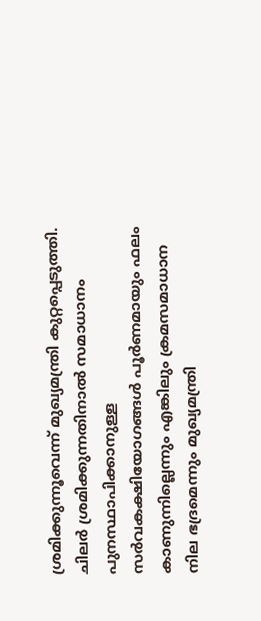ശ്രമിക്കുന്നൂവെന്ന് മുഖ്യമന്ത്രി കുറ്റപ്പെടുത്തി. ചിലര്‍ ശ്രമിക്കുന്നതിനാല്‍ സമാധാനം പുനസ്ഥാപിക്കാനുള്ള സര്‍വകക്ഷിയോഗങ്ങള്‍ പൂര്‍ണമായും ഫലം കാണുന്നില്ലെന്നും എങ്കിലും ക്രമസമാധാന നില ഭദ്രമെന്നും മുഖ്യമന്ത്രി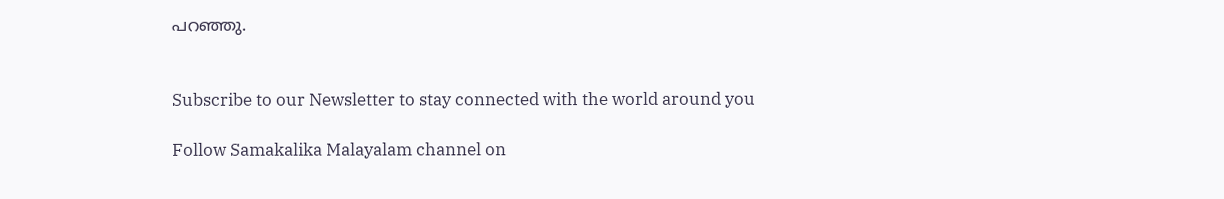പറഞ്ഞു.


Subscribe to our Newsletter to stay connected with the world around you

Follow Samakalika Malayalam channel on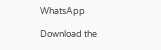WhatsApp

Download the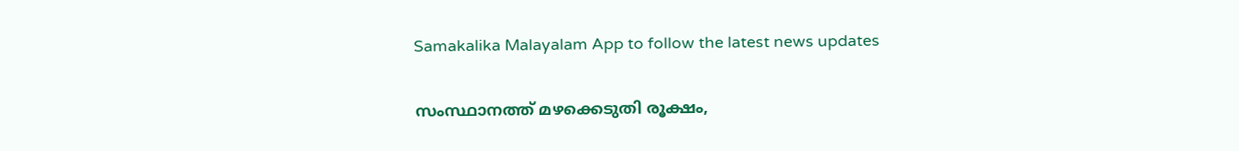Samakalika Malayalam App to follow the latest news updates

സംസ്ഥാനത്ത് മഴക്കെടുതി രൂക്ഷം,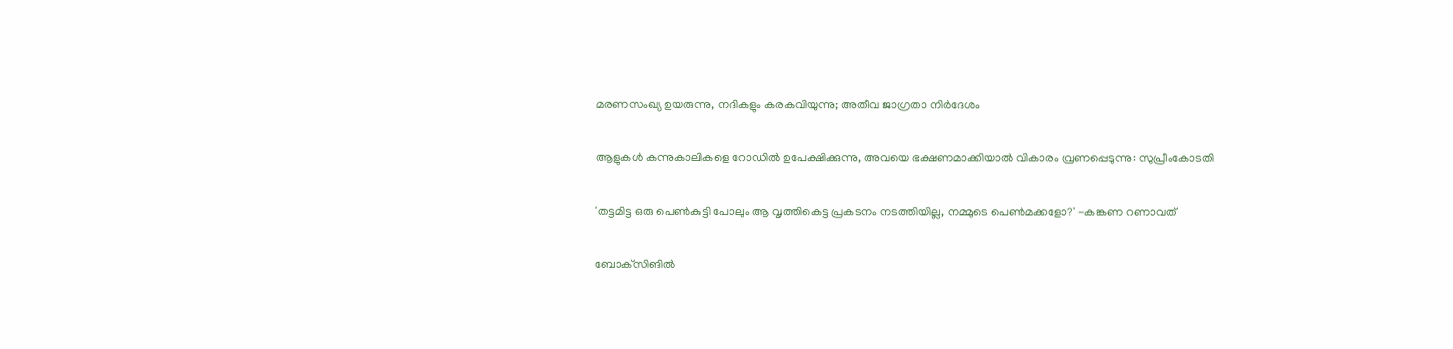മരണസംഖ്യ ഉയരുന്നു, നദികളും കരകവിയുന്നു; അതീവ ജാഗ്രതാ നിര്‍ദേശം

ആളുകള്‍ കന്നുകാലികളെ റോഡില്‍ ഉപേക്ഷിക്കുന്നു, അവയെ ഭക്ഷണമാക്കിയാല്‍ വികാരം വ്രണപ്പെടുന്നു: സുപ്രീംകോടതി

'തട്ടമിട്ട ഒരു പെണ്‍കുട്ടി പോലും ആ വൃത്തികെട്ട പ്രകടനം നടത്തിയില്ല, നമ്മുടെ പെണ്‍മക്കളോ?' -കങ്കണ റണാവത്

ബോക്‌സിങില്‍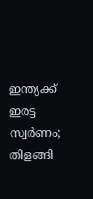ഇന്ത്യക്ക് ഇരട്ട സ്വര്‍ണം; തിളങ്ങി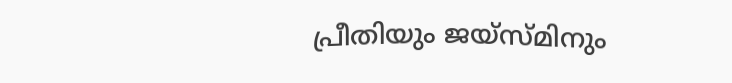പ്രീതിയും ജയ്‌സ്മിനും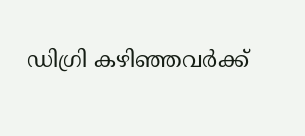ഡിഗ്രി കഴിഞ്ഞവർക്ക്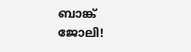ബാങ്ക് ജോലി!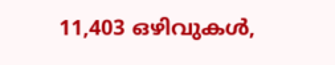11,403 ഒഴിവുകൾ,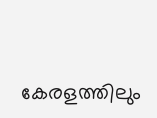കേരളത്തിലും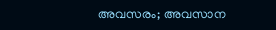അവസരം; അവസാന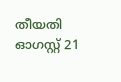തീയതി ഓഗസ്റ്റ് 21